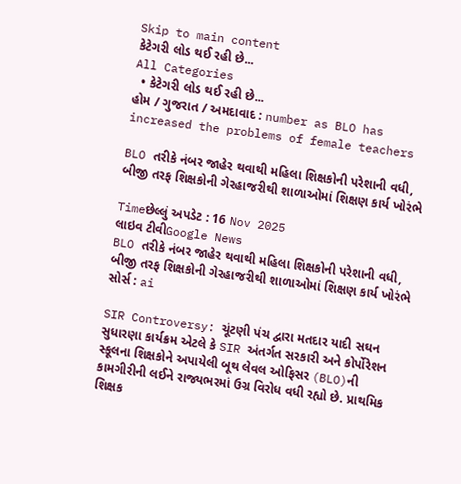Skip to main content
કેટેગરી લોડ થઈ રહી છે...
All Categories
  • કેટેગરી લોડ થઈ રહી છે...
હોમ / ગુજરાત / અમદાવાદ : number as BLO has increased the problems of female teachers

BLO તરીકે નંબર જાહેર થવાથી મહિલા શિક્ષકોની પરેશાની વધી, બીજી તરફ શિક્ષકોની ગેરહાજરીથી શાળાઓમાં શિક્ષણ કાર્ય ખોરંભે

Timeછેલ્લું અપડેટ : 16 Nov 2025
લાઇવ ટીવીGoogle News
BLO તરીકે નંબર જાહેર થવાથી મહિલા શિક્ષકોની પરેશાની વધી, બીજી તરફ શિક્ષકોની ગેરહાજરીથી શાળાઓમાં શિક્ષણ કાર્ય ખોરંભે
સોર્સ : ai

SIR Controversy: ચૂંટણી પંચ દ્વારા મતદાર યાદી સઘન સુધારણા કાર્યક્રમ એટલે કે SIR અંતર્ગત સરકારી અને કોર્પોરેશન સ્કૂલના શિક્ષકોને અપાયેલી બૂથ લેવલ ઓફિસર (BLO)ની કામગીરીની લઈને રાજ્યભરમાં ઉગ્ર વિરોધ વધી રહ્યો છે. પ્રાથમિક શિક્ષક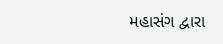મહાસંગ દ્વારા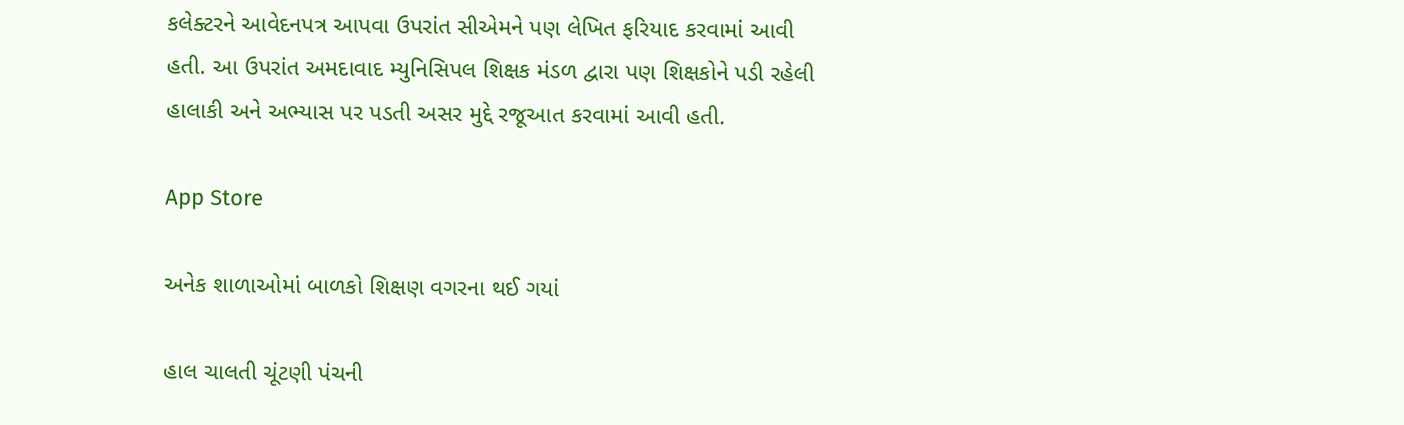કલેક્ટરને આવેદનપત્ર આપવા ઉપરાંત સીએમને પણ લેખિત ફરિયાદ કરવામાં આવી હતી. આ ઉપરાંત અમદાવાદ મ્યુનિસિપલ શિક્ષક મંડળ દ્વારા પણ શિક્ષકોને પડી રહેલી હાલાકી અને અભ્યાસ પર પડતી અસર મુદ્દે રજૂઆત કરવામાં આવી હતી.

App Store

અનેક શાળાઓમાં બાળકો શિક્ષણ વગરના થઈ ગયાં

હાલ ચાલતી ચૂંટણી પંચની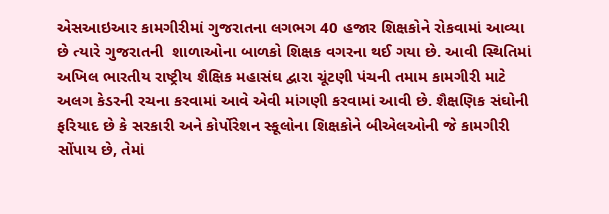એસઆઇઆર કામગીરીમાં ગુજરાતના લગભગ 40 હજાર શિક્ષકોને રોકવામાં આવ્યા છે ત્યારે ગુજરાતની  શાળાઓના બાળકો શિક્ષક વગરના થઈ ગયા છે. આવી સ્થિતિમાં અખિલ ભારતીય રાષ્ટ્રીય શૈક્ષિક મહાસંઘ દ્વારા ચૂંટણી પંચની તમામ કામગીરી માટે અલગ કેડરની રચના કરવામાં આવે એવી માંગણી કરવામાં આવી છે. શૈક્ષણિક સંઘોની ફરિયાદ છે કે સરકારી અને કોર્પોરેશન સ્કૂલોના શિક્ષકોને બીએલઓની જે કામગીરી સોંપાય છે, તેમાં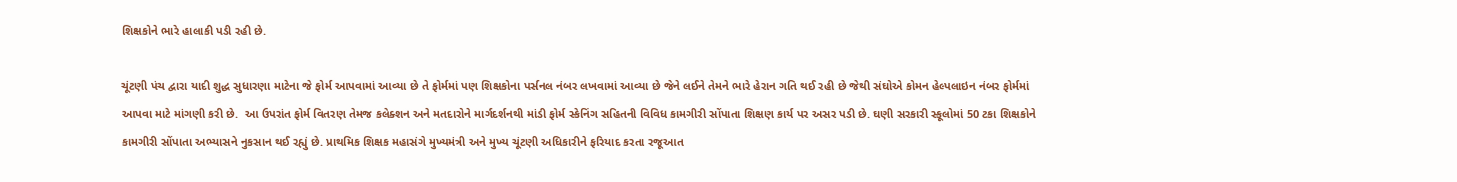શિક્ષકોને ભારે હાલાકી પડી રહી છે.

ચૂંટણી પંચ દ્વારા યાદી શુદ્ધ સુધારણા માટેના જે ફોર્મ આપવામાં આવ્યા છે તે ફોર્મમાં પણ શિક્ષકોના પર્સનલ નંબર લખવામાં આવ્યા છે જેને લઈને તેમને ભારે હેરાન ગતિ થઈ રહી છે જેથી સંઘોએ કોમન હેલ્પલાઇન નંબર ફોર્મમાં આપવા માટે માંગણી કરી છે.  આ ઉપરાંત ફોર્મ વિતરણ તેમજ કલેક્શન અને મતદારોને માર્ગદર્શનથી માંડી ફોર્મ સ્કેનિંગ સહિતની વિવિધ કામગીરી સોંપાતા શિક્ષણ કાર્ય પર અસર પડી છે. ઘણી સરકારી સ્કૂલોમાં 50 ટકા શિક્ષકોને કામગીરી સોંપાતા અભ્યાસને નુકસાન થઈ રહ્યું છે. પ્રાથમિક શિક્ષક મહાસંગે મુખ્યમંત્રી અને મુખ્ય ચૂંટણી અધિકારીને ફરિયાદ કરતા રજૂઆત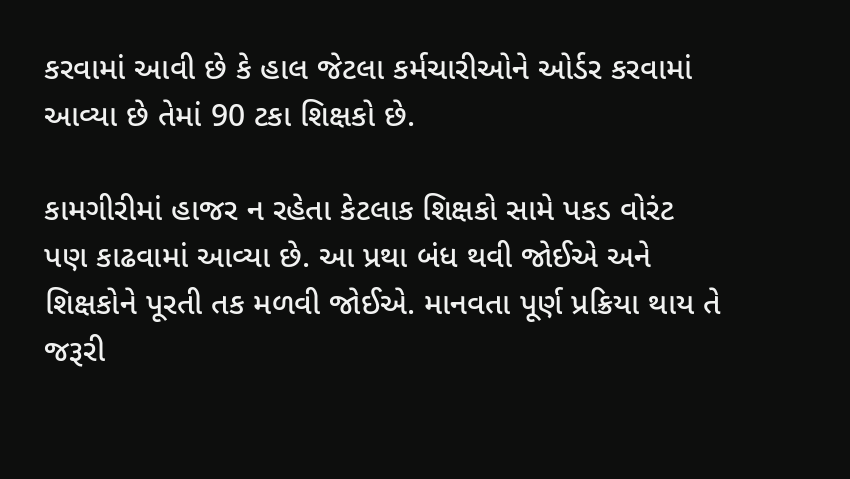કરવામાં આવી છે કે હાલ જેટલા કર્મચારીઓને ઓર્ડર કરવામાં આવ્યા છે તેમાં 90 ટકા શિક્ષકો છે.

કામગીરીમાં હાજર ન રહેતા કેટલાક શિક્ષકો સામે પકડ વોરંટ પણ કાઢવામાં આવ્યા છે. આ પ્રથા બંધ થવી જોઈએ અને શિક્ષકોને પૂરતી તક મળવી જોઈએ. માનવતા પૂર્ણ પ્રક્રિયા થાય તે જરૂરી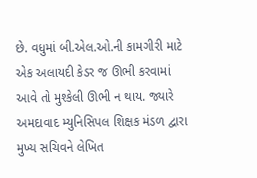છે. વધુમાં બી.એલ.ઓ.ની કામગીરી માટે એક અલાયદી કેડર જ ઊભી કરવામાં આવે તો મુશ્કેલી ઊભી ન થાય. જ્યારે અમદાવાદ મ્યુનિસિપલ શિક્ષક મંડળ દ્વારા મુખ્ય સચિવને લેખિત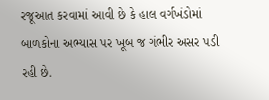રજૂઆત કરવામાં આવી છે કે હાલ વર્ગખંડોમાં બાળકોના અભ્યાસ પર ખૂબ જ ગંભીર અસર પડી રહી છે.